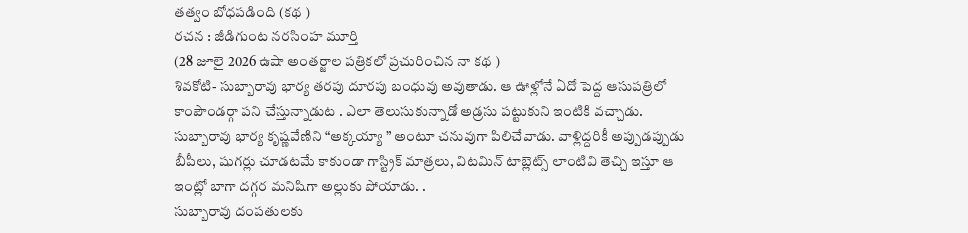తత్వం బోధపడింది (కథ )
రచన : జీడిగుంట నరసింహ మూర్తి
(28 జూలై 2026 ఉషా అంతర్జాల పత్రికలో ప్రచురించిన నా కథ )
శివకోటి- సుబ్బారావు భార్య తరపు దూరపు బంధువు అవుతాడు. ఆ ఊళ్లోనే ఏదో పెద్ద ఆసుపత్రిలో కాంపౌండర్గా పని చేస్తున్నాడుట . ఎలా తెలుసుకున్నాడో అడ్రసు పట్టుకుని ఇంటికి వచ్చాడు.
సుబ్బారావు భార్య కృష్ణవేణిని “అక్కయ్యా ” అంటూ చనువుగా పిలిచేవాడు. వాళ్లిద్దరికీ అప్పుడప్పుడు బీపీలు, షుగర్లు చూడటమే కాకుండా గాస్ట్రిక్ మాత్రలు, విటమిన్ టాబ్లెట్స్ లాంటివి తెచ్చి ఇస్తూ ఆ ఇంట్లో బాగా దగ్గర మనిషిగా అల్లుకు పోయాడు. .
సుబ్బారావు దంపతులకు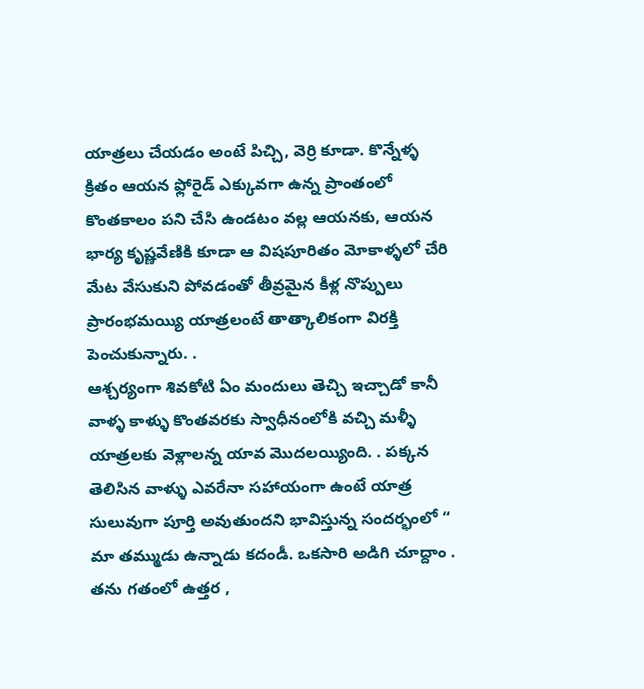యాత్రలు చేయడం అంటే పిచ్చి, వెర్రి కూడా. కొన్నేళ్ళ క్రితం ఆయన ఫ్లోరైడ్ ఎక్కువగా ఉన్న ప్రాంతంలో కొంతకాలం పని చేసి ఉండటం వల్ల ఆయనకు, ఆయన భార్య కృష్ణవేణికి కూడా ఆ విషపూరితం మోకాళ్ళలో చేరి మేట వేసుకుని పోవడంతో తీవ్రమైన కీళ్ల నొప్పులు ప్రారంభమయ్యి యాత్రలంటే తాత్కాలికంగా విరక్తి పెంచుకున్నారు. .
ఆశ్చర్యంగా శివకోటి ఏం మందులు తెచ్చి ఇచ్చాడో కానీ వాళ్ళ కాళ్ళు కొంతవరకు స్వాధీనంలోకి వచ్చి మళ్ళీ యాత్రలకు వెళ్లాలన్న యావ మొదలయ్యింది. . పక్కన తెలిసిన వాళ్ళు ఎవరేనా సహాయంగా ఉంటే యాత్ర సులువుగా పూర్తి అవుతుందని భావిస్తున్న సందర్భంలో “ మా తమ్ముడు ఉన్నాడు కదండీ. ఒకసారి అడిగి చూద్దాం . తను గతంలో ఉత్తర ,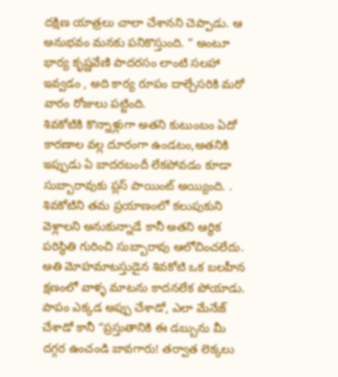దక్షిణ యాత్రలు చాలా చేశానని చెప్పాడు. ఆ అనుభవం మనకు పనికొస్తుంది. “ అంటూ భార్య కృష్ణవేణి పాదరసం లాంటి సలహా ఇవ్వడం , అది కార్య రూపం దాల్చేసరికి మరో వారం రోజులు పట్టింది.
శివకోటికి కొన్నాళ్లుగా అతని కుటుంబం ఏదో కారణాల వల్ల దూరంగా ఉండటం,అతనికి ఇప్పుడు ఏ బాదరబందీ లేకపోవడం కూడా సుబ్బారావుకు ప్లస్ పాయింట్ అయ్యింది. . శివకోటిని తమ ప్రయాణంలో కలుపుకుని వెళ్లాలని అనుకున్నాడే కానీ అతని ఆర్ధిక పరిస్థితి గురించి సుబ్బారావు ఆలోచించలేదు. అతి మోహమాటస్తుడైన శివకోటి ఒక బలహీన క్షణంలో వాళ్ళ మాటను కాదనలేక పోయాడు. పాపం ఎక్కడ అప్పు చేశాడో, ఎలా మేనేజ్ చేశాడో కానీ “ప్రస్తుతానికి ఈ డబ్బును మీ దగ్గర ఉంచండి బావగారు! తర్వాత లెక్కలు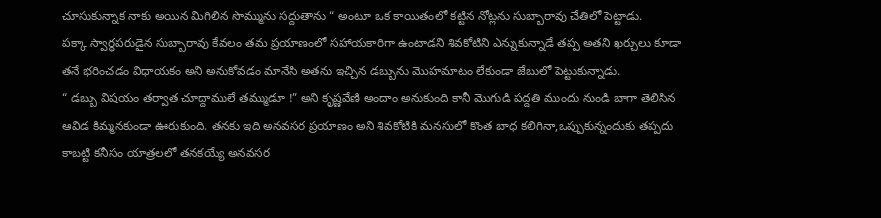చూసుకున్నాక నాకు అయిన మిగిలిన సొమ్మును సద్దుతాను “ అంటూ ఒక కాయితంలో కట్టిన నోట్లను సుబ్బారావు చేతిలో పెట్టాడు.
పక్కా స్వార్ధపరుడైన సుబ్బారావు కేవలం తమ ప్రయాణంలో సహాయకారిగా ఉంటాడని శివకోటిని ఎన్నుకున్నాడే తప్ప అతని ఖర్చులు కూడా తనే భరించడం విధాయకం అని అనుకోవడం మానేసి అతను ఇచ్చిన డబ్బును మొహమాటం లేకుండా జేబులో పెట్టుకున్నాడు.
“ డబ్బు విషయం తర్వాత చూద్దాములే తమ్ముడూ !” అని కృష్ణవేణి అందాం అనుకుంది కానీ మొగుడి పద్దతి ముందు నుండి బాగా తెలిసిన ఆవిడ కిమ్మనకుండా ఊరుకుంది. తనకు ఇది అనవసర ప్రయాణం అని శివకోటికి మనసులో కొంత బాధ కలిగినా,ఒప్పుకున్నందుకు తప్పదు కాబట్టి కనీసం యాత్రలలో తనకయ్యే అనవసర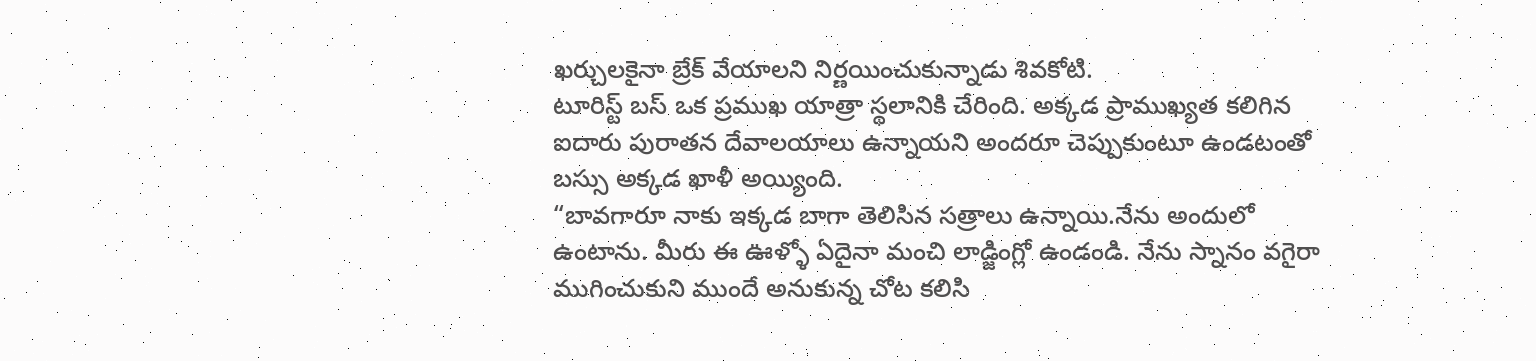ఖర్చులకైనా బ్రేక్ వేయాలని నిర్ణయించుకున్నాడు శివకోటి.
టూరిస్ట్ బస్ ఒక ప్రముఖ యాత్రా స్థలానికి చేరింది. అక్కడ ప్రాముఖ్యత కలిగిన ఐదారు పురాతన దేవాలయాలు ఉన్నాయని అందరూ చెప్పుకుంటూ ఉండటంతో బస్సు అక్కడ ఖాళీ అయ్యింది.
“బావగారూ నాకు ఇక్కడ బాగా తెలిసిన సత్రాలు ఉన్నాయి.నేను అందులో ఉంటాను. మీరు ఈ ఊళ్ళో ఏదైనా మంచి లాడ్జింగ్లో ఉండండి. నేను స్నానం వగైరా ముగించుకుని ముందే అనుకున్న చోట కలిసి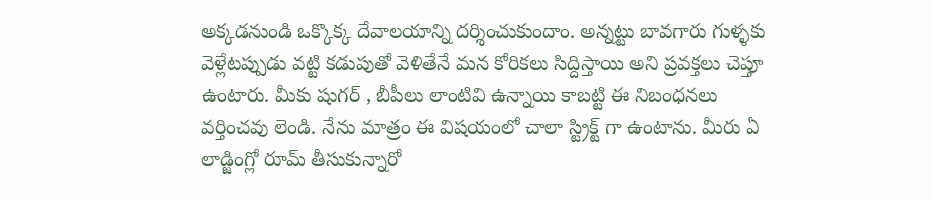అక్కడనుండి ఒక్కొక్క దేవాలయాన్ని దర్శించుకుందాం. అన్నట్టు బావగారు గుళ్ళకు వెళ్లేటప్పుడు వట్టి కడుపుతో వెళితేనే మన కోరికలు సిద్దిస్తాయి అని ప్రవక్తలు చెప్తూ ఉంటారు. మీకు షుగర్ , బీపీలు లాంటివి ఉన్నాయి కాబట్టి ఈ నిబంధనలు వర్తించవు లెండి. నేను మాత్రం ఈ విషయంలో చాలా స్ట్రిక్ట్ గా ఉంటాను. మీరు ఏ లాడ్జింగ్లో రూమ్ తీసుకున్నారో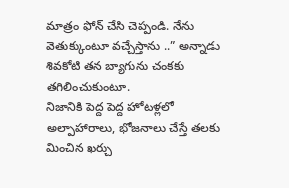మాత్రం ఫోన్ చేసి చెప్పండి. నేను వెతుక్కుంటూ వచ్చేస్తాను ..” అన్నాడు శివకోటి తన బ్యాగును చంకకు తగిలించుకుంటూ.
నిజానికి పెద్ద పెద్ద హోటళ్లలో అల్పాహారాలు, భోజనాలు చేస్తే తలకు మించిన ఖర్చు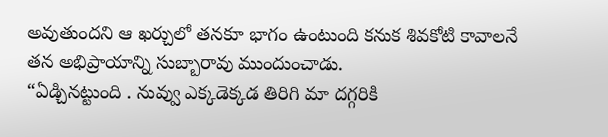అవుతుందని ఆ ఖర్చులో తనకూ భాగం ఉంటుంది కనుక శివకోటి కావాలనే తన అభిప్రాయాన్ని సుబ్బారావు ముందుంచాడు.
“ఏడ్చినట్టుంది . నువ్వు ఎక్కడెక్కడ తిరిగి మా దగ్గరికి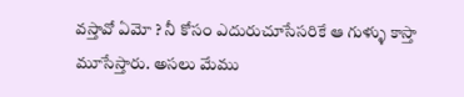వస్తావో ఏమో ? నీ కోసం ఎదురుచూసేసరికే ఆ గుళ్ళు కాస్తా మూసేస్తారు. అసలు మేము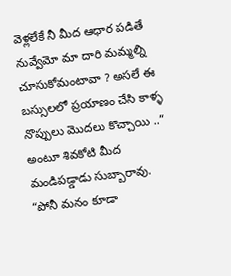వెళ్లలేకే నీ మీద ఆధార పడితే నువ్వేమో మా దారి మమ్మల్ని చూసుకోమంటావా ? అసలే ఈ బస్సులలో ప్రయాణం చేసి కాళ్ళ నొప్పులు మొదలు కొచ్చాయి ..” అంటూ శివకోటి మీద మండిపడ్డాడు సుబ్బారావు.
“పోనీ మనం కూడా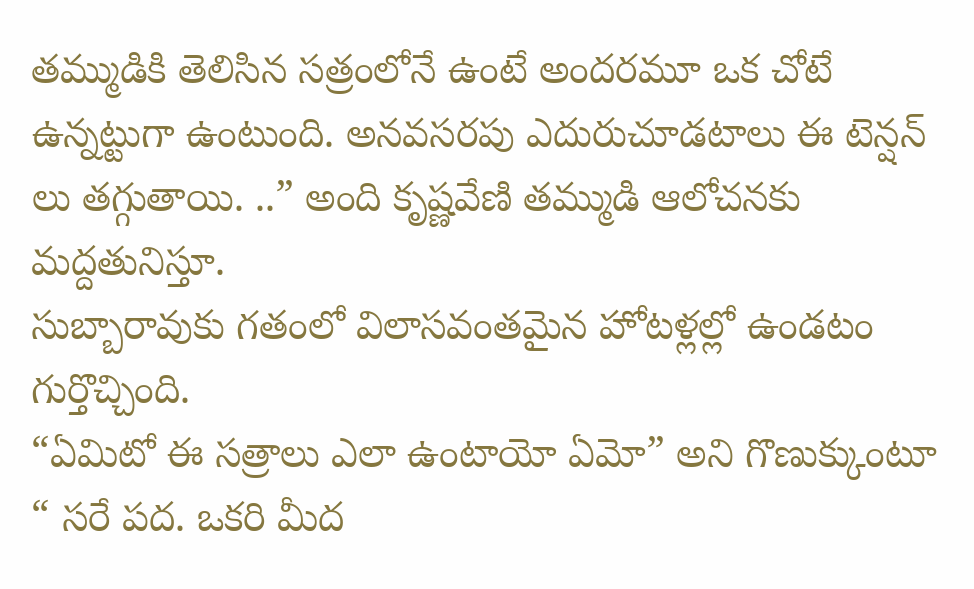తమ్ముడికి తెలిసిన సత్రంలోనే ఉంటే అందరమూ ఒక చోటే ఉన్నట్టుగా ఉంటుంది. అనవసరపు ఎదురుచూడటాలు ఈ టెన్షన్ లు తగ్గుతాయి. ..” అంది కృష్ణవేణి తమ్ముడి ఆలోచనకు మద్దతునిస్తూ.
సుబ్బారావుకు గతంలో విలాసవంతమైన హోటళ్లల్లో ఉండటం గుర్తొచ్చింది.
“ఏమిటో ఈ సత్రాలు ఎలా ఉంటాయో ఏమో” అని గొణుక్కుంటూ “ సరే పద. ఒకరి మీద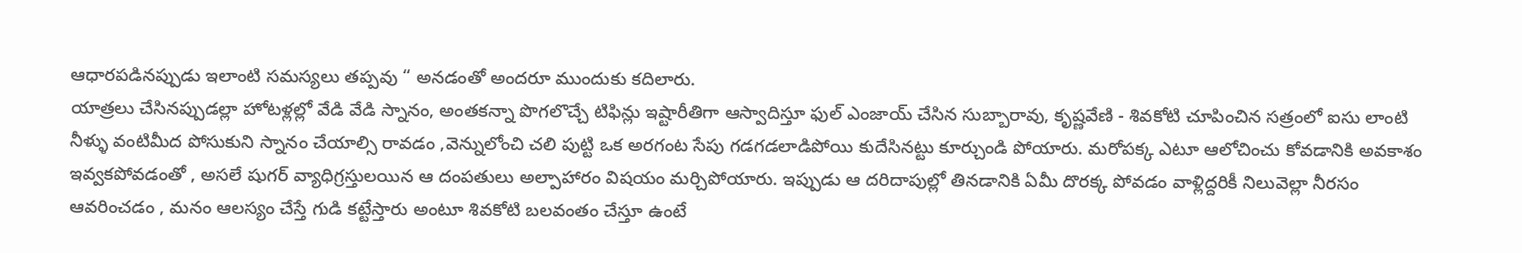ఆధారపడినప్పుడు ఇలాంటి సమస్యలు తప్పవు “ అనడంతో అందరూ ముందుకు కదిలారు.
యాత్రలు చేసినప్పుడల్లా హోటళ్లల్లో వేడి వేడి స్నానం, అంతకన్నా పొగలొచ్చే టిఫిన్లు ఇష్టారీతిగా ఆస్వాదిస్తూ ఫుల్ ఎంజాయ్ చేసిన సుబ్బారావు, కృష్ణవేణి - శివకోటి చూపించిన సత్రంలో ఐసు లాంటి నీళ్ళు వంటిమీద పోసుకుని స్నానం చేయాల్సి రావడం ,వెన్నులోంచి చలి పుట్టి ఒక అరగంట సేపు గడగడలాడిపోయి కుదేసినట్టు కూర్చుండి పోయారు. మరోపక్క ఎటూ ఆలోచించు కోవడానికి అవకాశం ఇవ్వకపోవడంతో , అసలే షుగర్ వ్యాధిగ్రస్తులయిన ఆ దంపతులు అల్పాహారం విషయం మర్చిపోయారు. ఇప్పుడు ఆ దరిదాపుల్లో తినడానికి ఏమీ దొరక్క పోవడం వాళ్లిద్దరికీ నిలువెల్లా నీరసం ఆవరించడం , మనం ఆలస్యం చేస్తే గుడి కట్టేస్తారు అంటూ శివకోటి బలవంతం చేస్తూ ఉంటే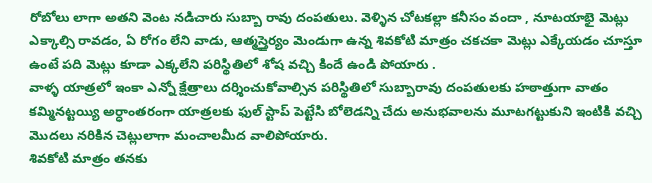రోబోలు లాగా అతని వెంట నడిచారు సుబ్బా రావు దంపతులు. వెళ్ళిన చోటకల్లా కనీసం వందా , నూటయాభై మెట్లు ఎక్కాల్సి రావడం, ఏ రోగం లేని వాడు, ఆత్మస్తైర్యం మెండుగా ఉన్న శివకోటి మాత్రం చకచకా మెట్లు ఎక్కేయడం చూస్తూ ఉంటే పది మెట్లు కూడా ఎక్కలేని పరిస్థితిలో శోష వచ్చి కిందే ఉండి పోయారు .
వాళ్ళ యాత్రలో ఇంకా ఎన్నో క్షేత్రాలు దర్శించుకోవాల్సిన పరిస్థితిలో సుబ్బారావు దంపతులకు హఠాత్తుగా వాతం కమ్మినట్టయ్యి అర్ధాంతరంగా యాత్రలకు ఫుల్ స్టాప్ పెట్టేసి బోలెడన్ని చేదు అనుభవాలను మూటగట్టుకుని ఇంటికి వచ్చి మొదలు నరికిన చెట్లులాగా మంచాలమీద వాలిపోయారు.
శివకోటి మాత్రం తనకు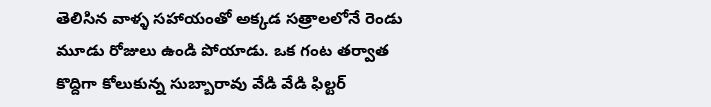తెలిసిన వాళ్ళ సహాయంతో అక్కడ సత్రాలలోనే రెండు మూడు రోజులు ఉండి పోయాడు. ఒక గంట తర్వాత కొద్దిగా కోలుకున్న సుబ్బారావు వేడి వేడి ఫిల్టర్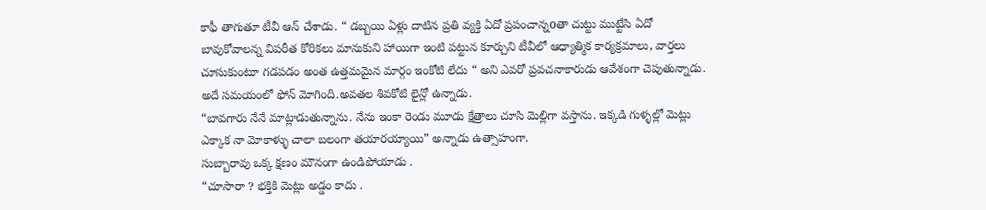కాఫీ తాగుతూ టీవీ ఆన్ చేశాడు. “ డబ్బయి ఏళ్లు దాటిన ప్రతి వ్యక్తి ఏదో ప్రపంచాన్నoతా చుట్టు ముట్టేసి ఏదో బావుకోవాలన్న విపరీత కోరికలు మానుకుని హాయిగా ఇంటి పట్టున కూర్చుని టీవీలో ఆధ్యాత్మిక కార్యక్రమాలు, వార్తలు చూసుకుంటూ గడపడం అంత ఉత్తమమైన మార్గం ఇంకోటి లేదు “ అని ఎవరో ప్రవచనాకారుడు ఆవేశంగా చెపుతున్నాడు.
అదే సమయంలో ఫోన్ మోగింది.అవతల శివకోటి లైన్లో ఉన్నాడు.
“బావగారు నేనే మాట్లాడుతున్నాను. నేను ఇంకా రెండు మూడు క్షేత్రాలు చూసి మెల్లిగా వస్తాను. ఇక్కడి గుళ్ళల్లో మెట్లు ఎక్కాక నా మోకాళ్ళు చాలా బలంగా తయారయ్యాయి” అన్నాడు ఉత్సాహంగా.
సుబ్బారావు ఒక్క క్షణం మౌనంగా ఉండిపోయాడు .
“చూసారా ? భక్తికి మెట్లు అడ్డం కాదు .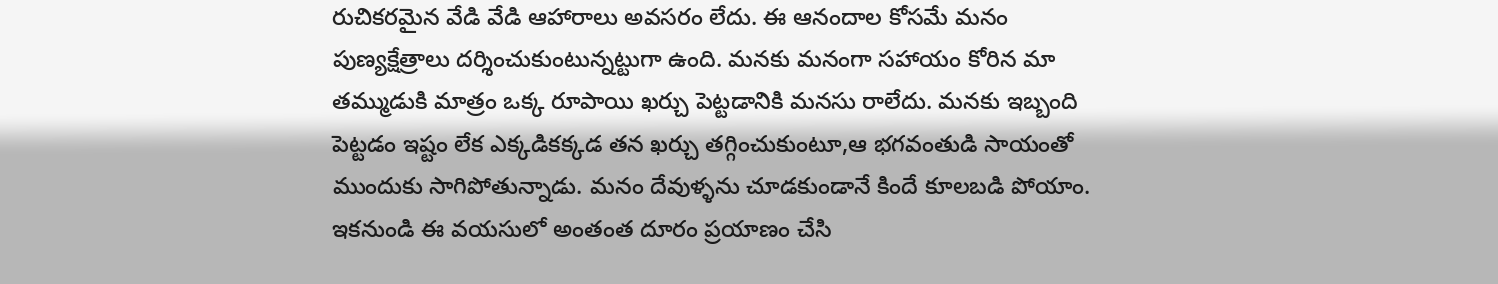రుచికరమైన వేడి వేడి ఆహారాలు అవసరం లేదు. ఈ ఆనందాల కోసమే మనం పుణ్యక్షేత్రాలు దర్శించుకుంటున్నట్టుగా ఉంది. మనకు మనంగా సహాయం కోరిన మా తమ్ముడుకి మాత్రం ఒక్క రూపాయి ఖర్చు పెట్టడానికి మనసు రాలేదు. మనకు ఇబ్బంది పెట్టడం ఇష్టం లేక ఎక్కడికక్కడ తన ఖర్చు తగ్గించుకుంటూ,ఆ భగవంతుడి సాయంతో ముందుకు సాగిపోతున్నాడు. మనం దేవుళ్ళను చూడకుండానే కిందే కూలబడి పోయాం. ఇకనుండి ఈ వయసులో అంతంత దూరం ప్రయాణం చేసి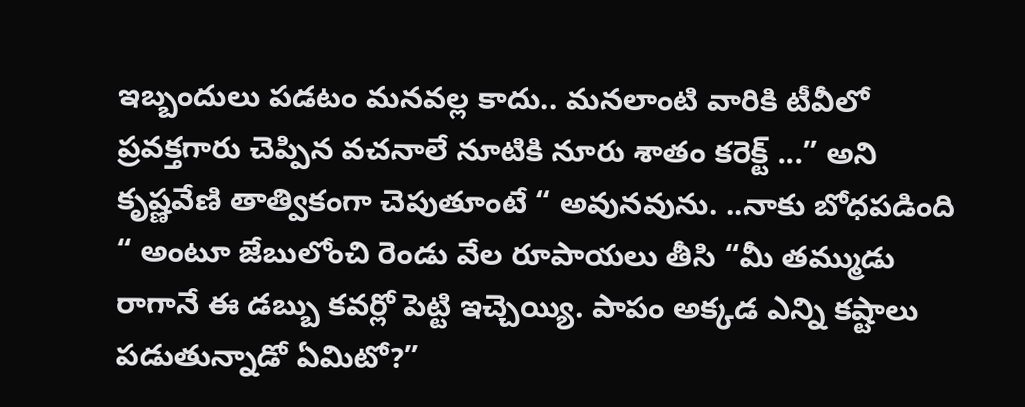ఇబ్బందులు పడటం మనవల్ల కాదు.. మనలాంటి వారికి టీవీలో ప్రవక్తగారు చెప్పిన వచనాలే నూటికి నూరు శాతం కరెక్ట్ ...” అని కృష్ణవేణి తాత్వికంగా చెపుతూంటే “ అవునవును. ..నాకు బోధపడింది “ అంటూ జేబులోంచి రెండు వేల రూపాయలు తీసి “మీ తమ్ముడు రాగానే ఈ డబ్బు కవర్లో పెట్టి ఇచ్చెయ్యి. పాపం అక్కడ ఎన్ని కష్టాలు పడుతున్నాడో ఏమిటో?”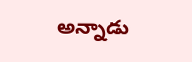అన్నాడు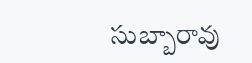సుబ్బారావు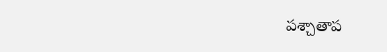పశ్చాతాప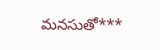మనసుతో***